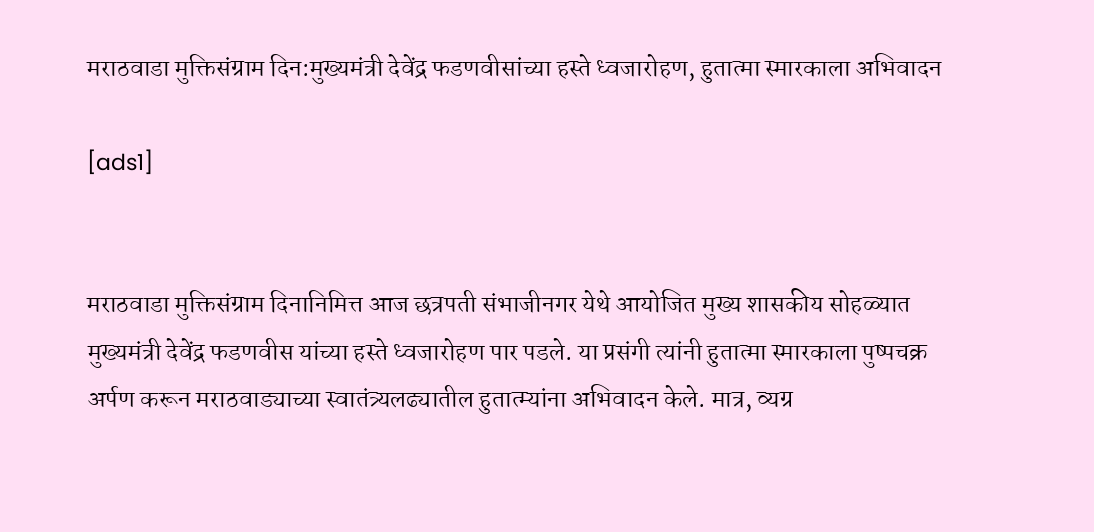मराठवाडा मुक्तिसंग्राम दिन:मुख्यमंत्री देवेंद्र फडणवीसांच्या हस्ते ध्वजारोहण, हुतात्मा स्मारकाला अभिवादन

[ads1]


मराठवाडा मुक्तिसंग्राम दिनानिमित्त आज छत्रपती संभाजीनगर येथे आयोजित मुख्य शासकीय सोहळ्यात मुख्यमंत्री देवेंद्र फडणवीस यांच्या हस्ते ध्वजारोहण पार पडले. या प्रसंगी त्यांनी हुतात्मा स्मारकाला पुष्पचक्र अर्पण करून मराठवाड्याच्या स्वातंत्र्यलढ्यातील हुतात्म्यांना अभिवादन केले. मात्र, व्यग्र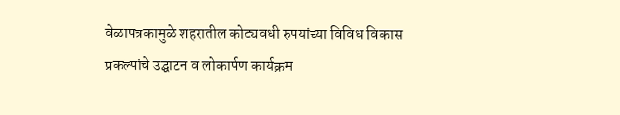वेळापत्रकामुळे शहरातील कोट्यवधी रुपयांच्या विविध विकास प्रकल्पांचे उद्घाटन व लोकार्पण कार्यक्रम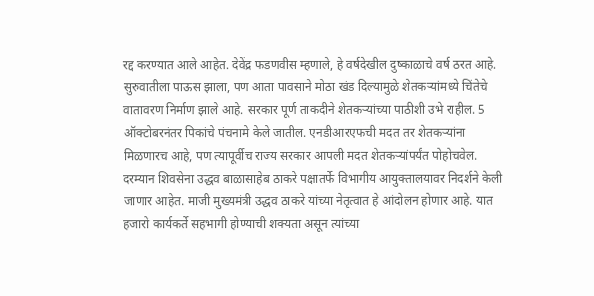रद्द करण्यात आले आहेत. देवेंद्र फडणवीस म्हणाले, हे वर्षदेखील दुष्काळाचे वर्ष ठरत आहे. सुरुवातीला पाऊस झाला, पण आता पावसाने मोठा खंड दिल्यामुळे शेतकऱ्यांमध्ये चिंतेचे वातावरण निर्माण झाले आहे. सरकार पूर्ण ताकदीने शेतकऱ्यांच्या पाठीशी उभे राहील. 5 ऑक्टोबरनंतर पिकांचे पंचनामे केले जातील. एनडीआरएफची मदत तर शेतकऱ्यांना मिळणारच आहे, पण त्यापूर्वीच राज्य सरकार आपली मदत शेतकऱ्यांपर्यंत पोहोचवेल.
दरम्यान शिवसेना उद्धव बाळासाहेब ठाकरे पक्षातर्फे विभागीय आयुक्तालयावर निदर्शने केली जाणार आहेत. माजी मुख्यमंत्री उद्धव ठाकरे यांच्या नेतृत्वात हे आंदोलन होणार आहे. यात हजारो कार्यकर्ते सहभागी होण्याची शक्यता असून त्यांच्या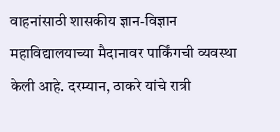वाहनांसाठी शासकीय ज्ञान-विज्ञान महाविद्यालयाच्या मैदानावर पार्किंगची व्यवस्था केली आहे. दरम्यान, ठाकरे यांचे रात्री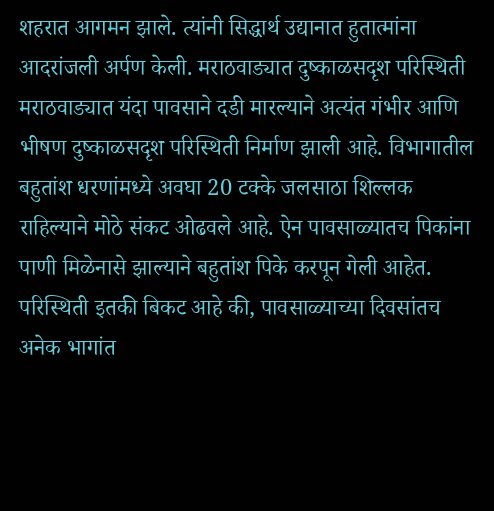शहरात आगमन झाले. त्यांनी सिद्धार्थ उद्यानात हुतात्मांना आदरांजली अर्पण केली. मराठवाड्यात दुष्काळसदृश परिस्थिती मराठवाड्यात यंदा पावसाने दडी मारल्याने अत्यंत गंभीर आणि भीषण दुष्काळसदृश परिस्थिती निर्माण झाली आहे. विभागातील बहुतांश धरणांमध्ये अवघा 20 टक्के जलसाठा शिल्लक राहिल्याने मोठे संकट ओढवले आहे. ऐन पावसाळ्यातच पिकांना पाणी मिळेनासे झाल्याने बहुतांश पिके करपून गेली आहेत. परिस्थिती इतकी बिकट आहे की, पावसाळ्याच्या दिवसांतच अनेक भागांत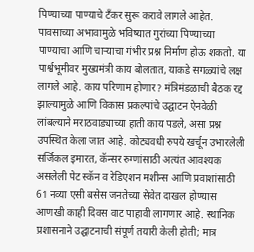पिण्याच्या पाण्याचे टँकर सुरू करावे लागले आहेत. पावसाच्या अभावामुळे भविष्यात गुरांच्या पिण्याच्या पाण्याचा आणि चाऱ्याचा गंभीर प्रश्न निर्माण होऊ शकतो. या पार्श्वभूमीवर मुख्यमंत्री काय बोलतात, याकडे सगळ्यांचे लक्ष लागले आहे. काय परिणाम होणार? मंत्रिमंडळाची बैठक रद्द झाल्यामुळे आणि विकास प्रकल्पांचे उद्घाटन ऐनवेळी लांबल्याने मराठवाड्याच्या हाती काय पडले, असा प्रश्न उपस्थित केला जात आहे. कोट्यवधी रुपये खर्चून उभारलेली सर्जिकल इमारत, कॅन्सर रुग्णांसाठी अत्यंत आवश्यक असलेली पेट स्कॅन व रेडिएशन मशीन्स आणि प्रवाशांसाठी 61 नव्या एसी बसेस जनतेच्या सेवेत दाखल होण्यास आणखी काही दिवस वाट पाहावी लागणार आहे. स्थानिक प्रशासनाने उद्घाटनाची संपूर्ण तयारी केली होती; मात्र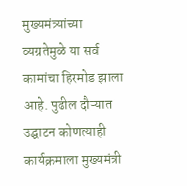मुख्यमंत्र्यांच्या व्यग्रतेमुळे या सर्व कामांचा हिरमोड झाला आहे. पुढील दौऱ्यात उद्घाटन कोणत्याही कार्यक्रमाला मुख्यमंत्री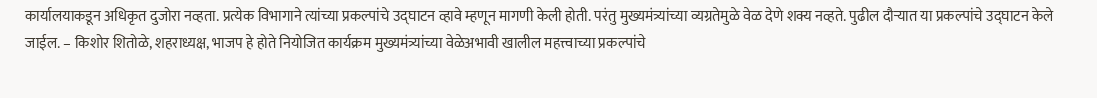कार्यालयाकडून अधिकृत दुजोरा नव्हता. प्रत्येक विभागाने त्यांच्या प्रकल्पांचे उद्घाटन व्हावे म्हणून मागणी केली होती. परंतु मुख्यमंत्र्यांच्या व्यग्रतेमुळे वेळ देणे शक्य नव्हते. पुढील दौऱ्यात या प्रकल्पांचे उद्घाटन केले जाईल. – किशोर शितोळे, शहराध्यक्ष, भाजप हे होते नियोजित कार्यक्रम मुख्यमंत्र्यांच्या वेळेअभावी खालील महत्त्वाच्या प्रकल्पांचे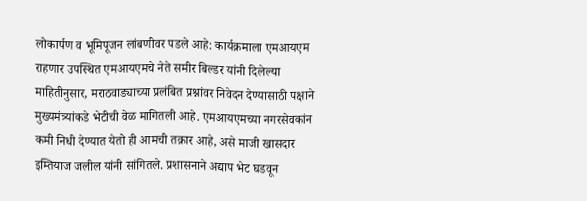लोकार्पण व भूमिपूजन लांबणीवर पडले आहे: कार्यक्रमाला एमआयएम राहणार उपस्थित एमआयएमचे नेते समीर बिल्डर यांनी दिलेल्या माहितीनुसार, मराठवाड्याच्या प्रलंबित प्रश्नांवर निवेदन देण्यासाठी पक्षाने मुख्यमंत्र्यांकडे भेटीची वेळ मागितली आहे. एमआयएमच्या नगरसेवकांन कमी निधी देण्यात येतो ही आमची तक्रार आहे, असे माजी खासदार इम्तियाज जलील यांनी सांगितले. प्रशासनाने अद्याप भेट घडवून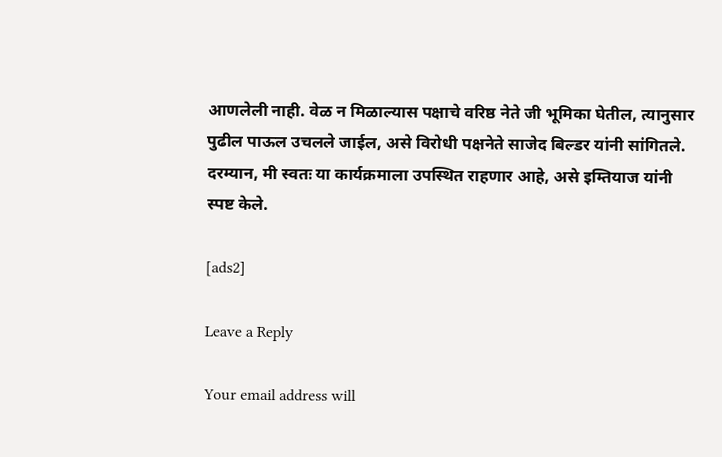आणलेली नाही. वेळ न मिळाल्यास पक्षाचे वरिष्ठ नेते जी भूमिका घेतील, त्यानुसार पुढील पाऊल उचलले जाईल, असे विरोधी पक्षनेते साजेद बिल्डर यांनी सांगितले. दरम्यान, मी स्वतः या कार्यक्रमाला उपस्थित राहणार आहे, असे इम्तियाज यांनी स्पष्ट केले.

[ads2]

Leave a Reply

Your email address will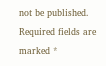not be published. Required fields are marked *